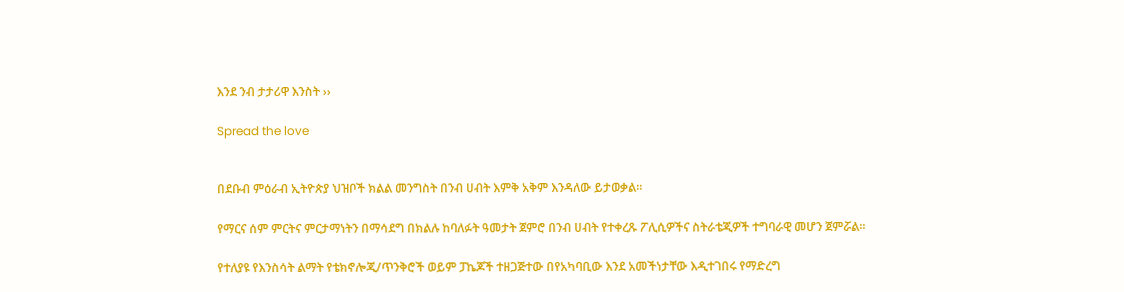እንደ ንብ ታታሪዋ እንስት ››

Spread the love


በደቡብ ምዕራብ ኢትዮጵያ ህዝቦች ክልል መንግስት በንብ ሀብት እምቅ አቅም እንዳለው ይታወቃል፡፡

የማርና ሰም ምርትና ምርታማነትን በማሳደግ በክልሉ ከባለፉት ዓመታት ጀምሮ በንብ ሀብት የተቀረጹ ፖሊሲዎችና ስትራቴጂዎች ተግባራዊ መሆን ጀምሯል፡፡

የተለያዩ የእንስሳት ልማት የቴክኖሎጂ/ጥንቅሮች ወይም ፓኬጆች ተዘጋጅተው በየአካባቢው እንደ አመችነታቸው እዲተገበሩ የማድረግ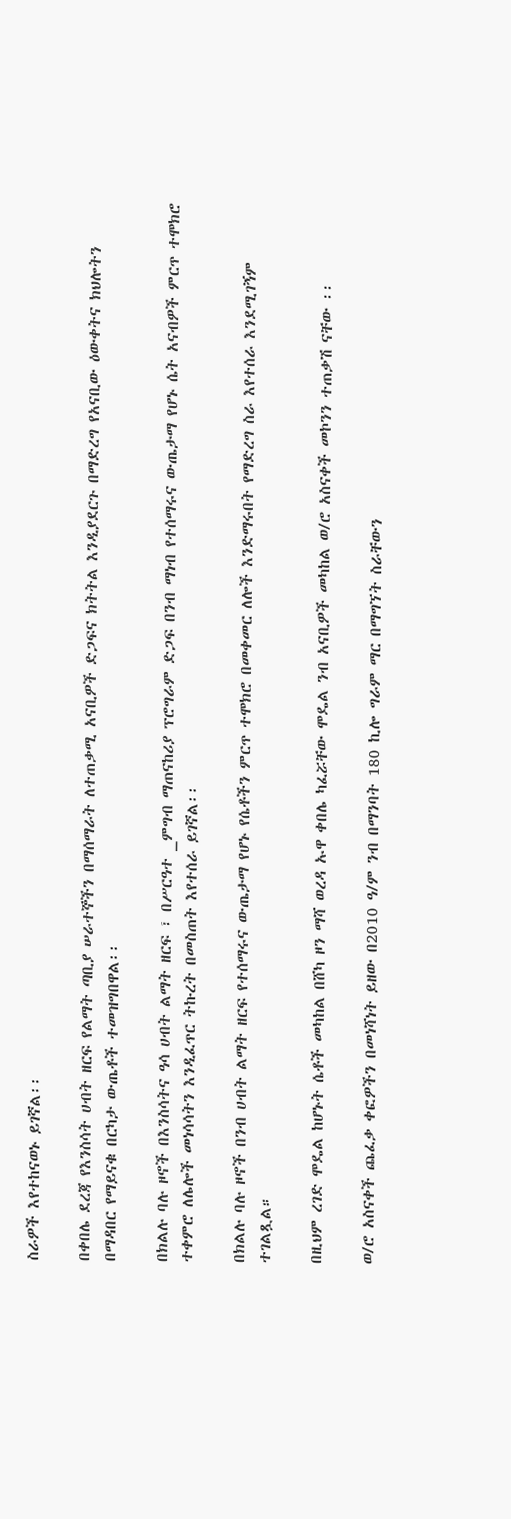ስራዎች እየተከናወኑ ይገኛል፡፡

በቀበሌ ደረጃ የእንስሳት ሀብት ዘርፍ የልማት ጣቢያ ሠራተኞችን በማሰማራት ለተጠቃሚ አናቢዎች ድጋፍና ክትትል እንዲያደርጉ በማድረግ የአናቢው ዕውቀትና ክህሎትን በማዳበር የማይናቁ በርካታ ውጤቶች ተመዝግበዋል፡፡

በክልሉ ባሉ ዞኖች በእንስሳትና ዓሳ ሀብት ልማት ዘርፍ ፣ በሥርዓተ _ምግብ ማጠናከሪያ ፕሮግራም ድጋፍ በንብ ማነብ የተሰማሩና ውጤታማ የሆኑ ሴት አናብዎች ምርጥ ተሞክሮ ተቀምሮ ለሌሎች መነሳሳትን እንዲፈጥር ትኩረት በመስጠት እየተሰራ ይገኛል፡፡

በክልሉ ባሉ ዞኖች በንብ ሀብት ልማት ዘርፍ የተሰማሩና ውጤታማ የሆኑ የሴቶችን ምርጥ ተሞክሮ በመቀመር ለሎች እንድማሩበት የማድረግ ስራ እየተሰራ እንደሚገኝም ተገልጿል።

በዚህም ረገድ ሞዴል ከሆኑት ሴቶች መካከል በሸካ ዞን ማሻ ወረዳ ኡዋ ቀበሌ ካፈሯቸው ሞዴል ንብ አናቢዎች መካከል ወ/ሮ አስናቀች መኮንን ተጠቃሽ ናቸው ፡፡

ወ/ሮ አስናቀች ጨፈቃ ቀፎዎችን በመነሻነት ይዘው በ2010 ዓ/ም ንብ በማንባት 180 ኪሎ ግራም ማር በማግኘት ስራቸውን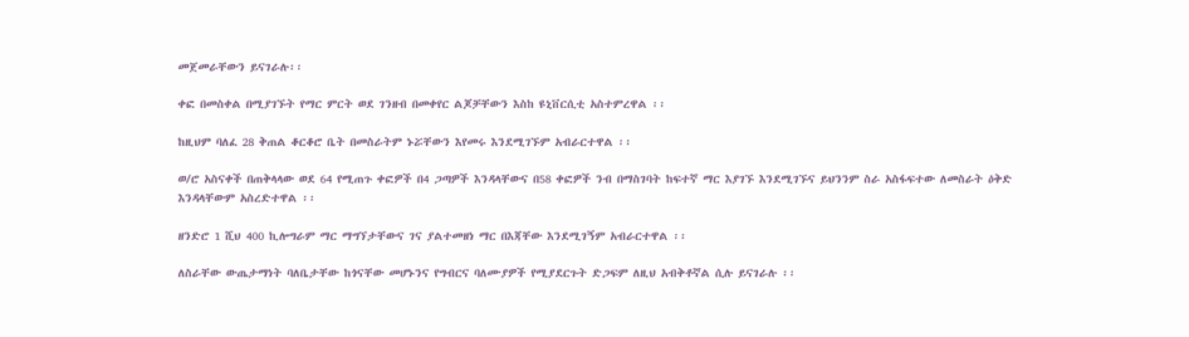መጀመራቸውን ይናገራሉ፡፡

ቀፎ በመስቀል በሚያገኙት የማር ምርት ወደ ገንዘብ በመቀየር ልጆቻቸውን እስከ ዩኒቨርሲቲ አስተምረዋል ፡፡

ከዚህም ባለፈ 28 ቅጠል ቆርቆሮ ቤት በመስራትም ኑሯቸውን እየመሩ እንደሚገኙም አብራርተዋል ፡፡

ወ/ሮ አስናቀች በጠቅላላው ወደ 64 የሚጠጉ ቀፎዎች በ4 ጋጣዎች እንዳላቸውና በ58 ቀፎዎች ንብ በማስገባት ከፍተኛ ማር እያገኙ እንደሚገኙና ይህንንም ስራ አስፋፍተው ለመስራት ዕቅድ እንዳላቸውም አስረድተዋል ፡፡

ዘንድሮ 1 ሺህ 400 ኪሎግራም ማር ማግኘታቸውና ገና ያልተመዘነ ማር በእጃቸው እንደሚገኝም አብራርተዋል ፡፡

ለስራቸው ውጤታማነት ባለቤታቸው ከጎናቸው መሆኑንና የግብርና ባለሙያዎች የሚያደርጉት ድጋፍም ለዚህ አብቅቶኛል ሲሉ ይናገራሉ ፡፡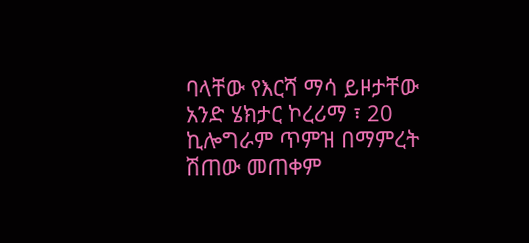ባላቸው የእርሻ ማሳ ይዞታቸው አንድ ሄክታር ኮረሪማ ፣ 20 ኪሎግራም ጥምዝ በማምረት ሽጠው መጠቀም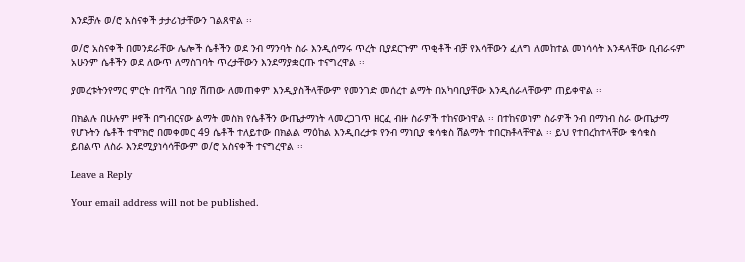እንደቻሉ ወ/ሮ አስናቀች ታታሪነታቸውን ገልጸዋል ፡፡

ወ/ሮ አስናቀች በመንደራቸው ሌሎች ሴቶችን ወደ ንብ ማንባት ስራ እንዲሰማሩ ጥረት ቢያደርጉም ጥቂቶች ብቻ የእሳቸውን ፈለግ ለመከተል መነሳሳት እንዳላቸው ቢብራሩም አሁንም ሴቶችን ወደ ለውጥ ለማስገባት ጥረታቸውን እንደማያቋርጡ ተናግረዋል ፡፡

ያመረቱትንየማር ምርት በተሻለ ገበያ ሽጠው ለመጠቀም እንዲያስችላቸውም የመንገድ መሰረተ ልማት በአካባቢያቸው እንዲሰራላቸውም ጠይቀዋል ፡፡

በክልሉ በሁሉም ዞኖች በግብርናው ልማት መስክ የሴቶችን ውጤታማነት ላመረጋገጥ ዘርፈ ብዙ ስራዎች ተከናውነዋል ፡፡ በተከናወነም ስራዎች ንብ በማነብ ስራ ውጤታማ የሆኑትን ሴቶች ተሞክሮ በመቀመር 49 ሴቶች ተለይተው በክልል ማዕከል እንዲበረታቱ የንብ ማነቢያ ቁሳቁስ ሽልማት ተበርክቶላቸዋል ፡፡ ይህ የተበረከተላቸው ቁሳቁስ ይበልጥ ለስራ እንደሚያነሳሳቸውም ወ/ሮ አስናቀች ተናግረዋል ፡፡

Leave a Reply

Your email address will not be published.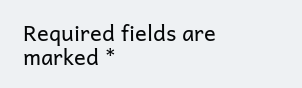Required fields are marked *